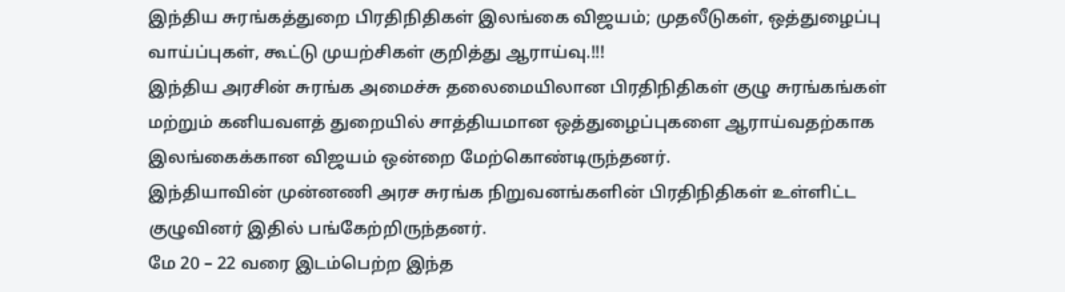இந்திய சுரங்கத்துறை பிரதிநிதிகள் இலங்கை விஜயம்; முதலீடுகள், ஒத்துழைப்பு வாய்ப்புகள், கூட்டு முயற்சிகள் குறித்து ஆராய்வு.!!!
இந்திய அரசின் சுரங்க அமைச்சு தலைமையிலான பிரதிநிதிகள் குழு சுரங்கங்கள் மற்றும் கனியவளத் துறையில் சாத்தியமான ஒத்துழைப்புகளை ஆராய்வதற்காக இலங்கைக்கான விஜயம் ஒன்றை மேற்கொண்டிருந்தனர்.
இந்தியாவின் முன்னணி அரச சுரங்க நிறுவனங்களின் பிரதிநிதிகள் உள்ளிட்ட குழுவினர் இதில் பங்கேற்றிருந்தனர்.
மே 20 – 22 வரை இடம்பெற்ற இந்த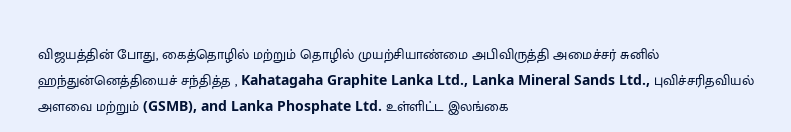விஜயத்தின் போது, கைத்தொழில் மற்றும் தொழில் முயற்சியாண்மை அபிவிருத்தி அமைச்சர் சுனில் ஹந்துன்னெத்தியைச் சந்தித்த , Kahatagaha Graphite Lanka Ltd., Lanka Mineral Sands Ltd., புவிச்சரிதவியல் அளவை மற்றும் (GSMB), and Lanka Phosphate Ltd. உள்ளிட்ட இலங்கை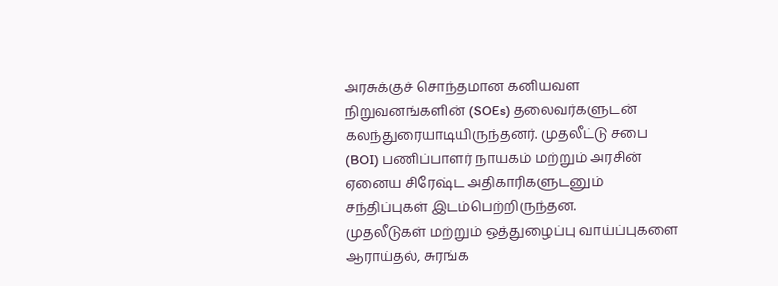அரசுக்குச் சொந்தமான கனியவள நிறுவனங்களின் (SOEs) தலைவர்களுடன் கலந்துரையாடியிருந்தனர். முதலீட்டு சபை (BOI) பணிப்பாளர் நாயகம் மற்றும் அரசின் ஏனைய சிரேஷ்ட அதிகாரிகளுடனும் சந்திப்புகள் இடம்பெற்றிருந்தன.
முதலீடுகள் மற்றும் ஒத்துழைப்பு வாய்ப்புகளை ஆராய்தல், சுரங்க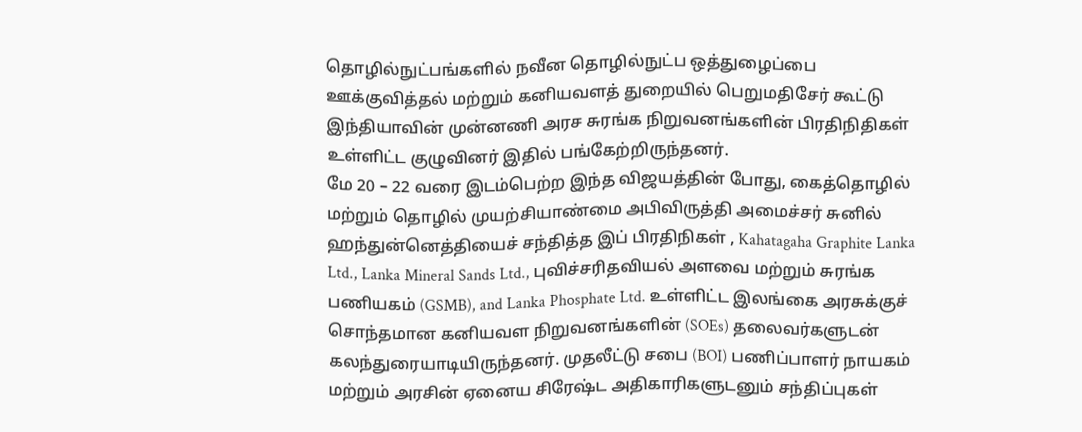தொழில்நுட்பங்களில் நவீன தொழில்நுட்ப ஒத்துழைப்பை ஊக்குவித்தல் மற்றும் கனியவளத் துறையில் பெறுமதிசேர் கூட்டு
இந்தியாவின் முன்னணி அரச சுரங்க நிறுவனங்களின் பிரதிநிதிகள் உள்ளிட்ட குழுவினர் இதில் பங்கேற்றிருந்தனர்.
மே 20 – 22 வரை இடம்பெற்ற இந்த விஜயத்தின் போது, கைத்தொழில் மற்றும் தொழில் முயற்சியாண்மை அபிவிருத்தி அமைச்சர் சுனில் ஹந்துன்னெத்தியைச் சந்தித்த இப் பிரதிநிகள் , Kahatagaha Graphite Lanka Ltd., Lanka Mineral Sands Ltd., புவிச்சரிதவியல் அளவை மற்றும் சுரங்க பணியகம் (GSMB), and Lanka Phosphate Ltd. உள்ளிட்ட இலங்கை அரசுக்குச் சொந்தமான கனியவள நிறுவனங்களின் (SOEs) தலைவர்களுடன் கலந்துரையாடியிருந்தனர். முதலீட்டு சபை (BOI) பணிப்பாளர் நாயகம் மற்றும் அரசின் ஏனைய சிரேஷ்ட அதிகாரிகளுடனும் சந்திப்புகள்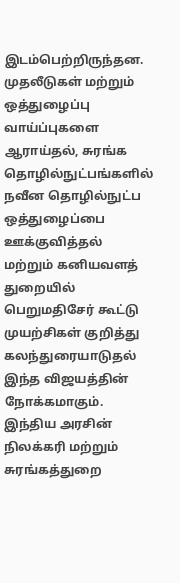இடம்பெற்றிருந்தன.
முதலீடுகள் மற்றும் ஒத்துழைப்பு வாய்ப்புகளை ஆராய்தல், சுரங்க தொழில்நுட்பங்களில் நவீன தொழில்நுட்ப ஒத்துழைப்பை ஊக்குவித்தல் மற்றும் கனியவளத் துறையில் பெறுமதிசேர் கூட்டு முயற்சிகள் குறித்து கலந்துரையாடுதல் இந்த விஜயத்தின் நோக்கமாகும்.
இந்திய அரசின் நிலக்கரி மற்றும் சுரங்கத்துறை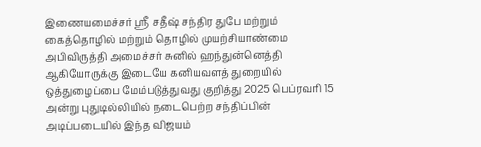இணையமைச்சர் ஸ்ரீ சதீஷ் சந்திர துபே மற்றும் கைத்தொழில் மற்றும் தொழில் முயற்சியாண்மை அபிவிருத்தி அமைச்சர் சுனில் ஹந்துன்னெத்தி ஆகியோருக்கு இடையே கனியவளத் துறையில் ஒத்துழைப்பை மேம்படுத்துவது குறித்து 2025 பெப்ரவரி 15 அன்று புதுடில்லியில் நடைபெற்ற சந்திப்பின் அடிப்படையில் இந்த விஜயம்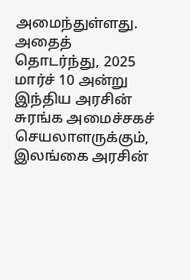அமைந்துள்ளது. அதைத் தொடர்ந்து, 2025 மார்ச் 10 அன்று இந்திய அரசின் சுரங்க அமைச்சகச் செயலாளருக்கும், இலங்கை அரசின்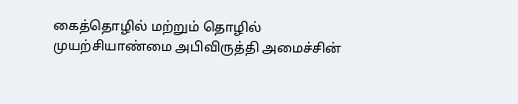கைத்தொழில் மற்றும் தொழில் முயற்சியாண்மை அபிவிருத்தி அமைச்சின்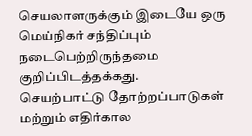செயலாளருக்கும் இடையே ஒரு மெய்நிகர் சந்திப்பும் நடைபெற்றிருந்தமை குறிப்பிடத்தக்கது.
செயற்பாட்டு தோற்றப்பாடுகள் மற்றும் எதிர்கால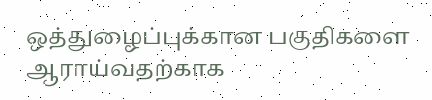ஒத்துழைப்புக்கான பகுதிகளை ஆராய்வதற்காக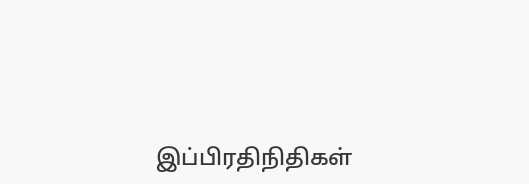இப்பிரதிநிதிகள்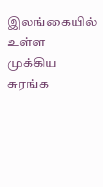இலங்கையில் உள்ள முக்கிய சுரங்க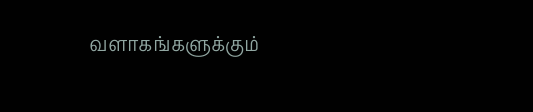வளாகங்களுக்கும்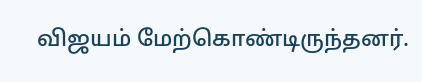விஜயம் மேற்கொண்டிருந்தனர்.